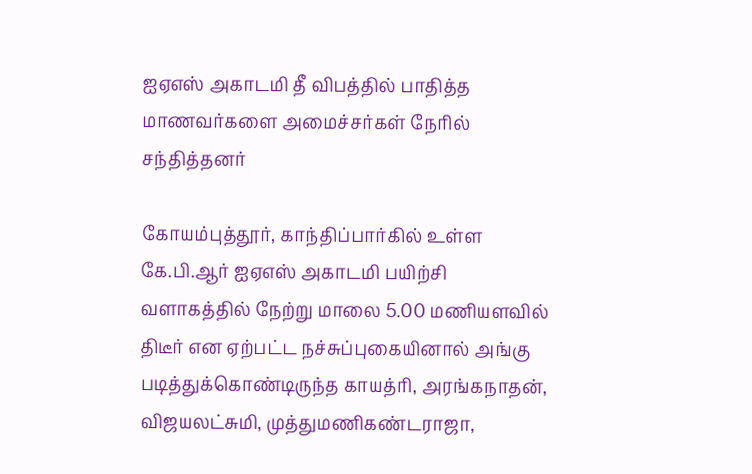ஐஏஎஸ் அகாடமி தீ விபத்தில் பாதித்த மாணவர்களை அமைச்சர்கள் நேரில் சந்தித்தனர்

கோயம்புத்தூர், காந்திப்பார்கில் உள்ள கே.பி.ஆர் ஐஏஎஸ் அகாடமி பயிற்சி வளாகத்தில் நேற்று மாலை 5.00 மணியளவில் திடீர் என ஏற்பட்ட நச்சுப்புகையினால் அங்கு படித்துக்கொண்டிருந்த காயத்ரி, அரங்கநாதன், விஜயலட்சுமி, முத்துமணிகண்டராஜா,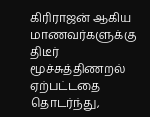கிரிராஜன் ஆகிய மாணவர்களுக்கு  திடீர் மூச்சுத்திணறல் ஏற்பட்டதை தொடர்ந்து,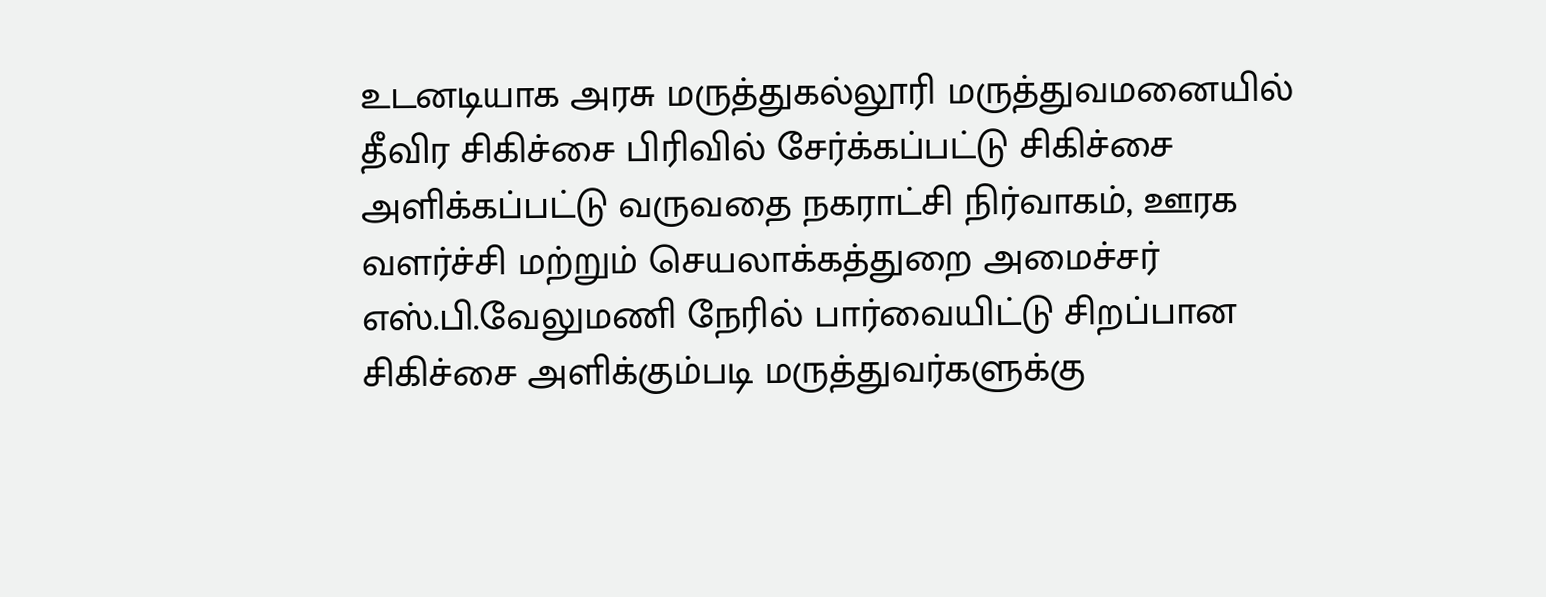உடனடியாக அரசு மருத்துகல்லூரி மருத்துவமனையில் தீவிர சிகிச்சை பிரிவில் சேர்க்கப்பட்டு சிகிச்சை அளிக்கப்பட்டு வருவதை நகராட்சி நிர்வாகம், ஊரக வளர்ச்சி மற்றும் செயலாக்கத்துறை அமைச்சர் எஸ்.பி.வேலுமணி நேரில் பார்வையிட்டு சிறப்பான சிகிச்சை அளிக்கும்படி மருத்துவர்களுக்கு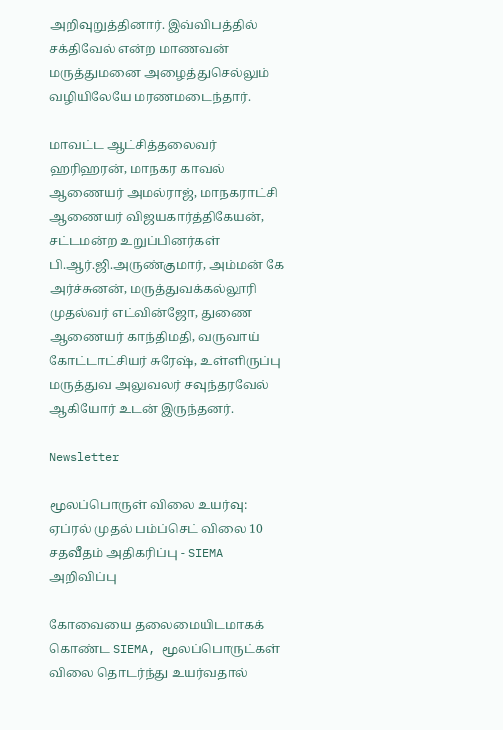அறிவுறுத்தினார். இவ்விபத்தில் சக்திவேல் என்ற மாணவன் மருத்துமனை அழைத்துசெல்லும் வழியிலேயே மரணமடைந்தார்.

மாவட்ட ஆட்சித்தலைவர் ஹரிஹரன், மாநகர காவல் ஆணையர் அமல்ராஜ், மாநகராட்சி ஆணையர் விஜயகார்த்திகேயன், சட்டமன்ற உறுப்பினர்கள் பி.ஆர்.ஜி.அருண்குமார், அம்மன் கே அர்ச்சுனன், மருத்துவக்கல்லூரி முதல்வர் எட்வின்ஜோ, துணை ஆணையர் காந்திமதி, வருவாய் கோட்டாட்சியர் சுரேஷ், உள்ளிருப்பு மருத்துவ அலுவலர் சவுந்தரவேல் ஆகியோர் உடன் இருந்தனர்.

Newsletter

மூலப்பொருள் விலை உயர்வு: ஏப்ரல் முதல் பம்ப்செட் விலை 10 சதவீதம் அதிகரிப்பு - SIEMA அறிவிப்பு

கோவையை தலைமையிடமாகக் கொண்ட SIEMA, மூலப்பொருட்கள் விலை தொடர்ந்து உயர்வதால்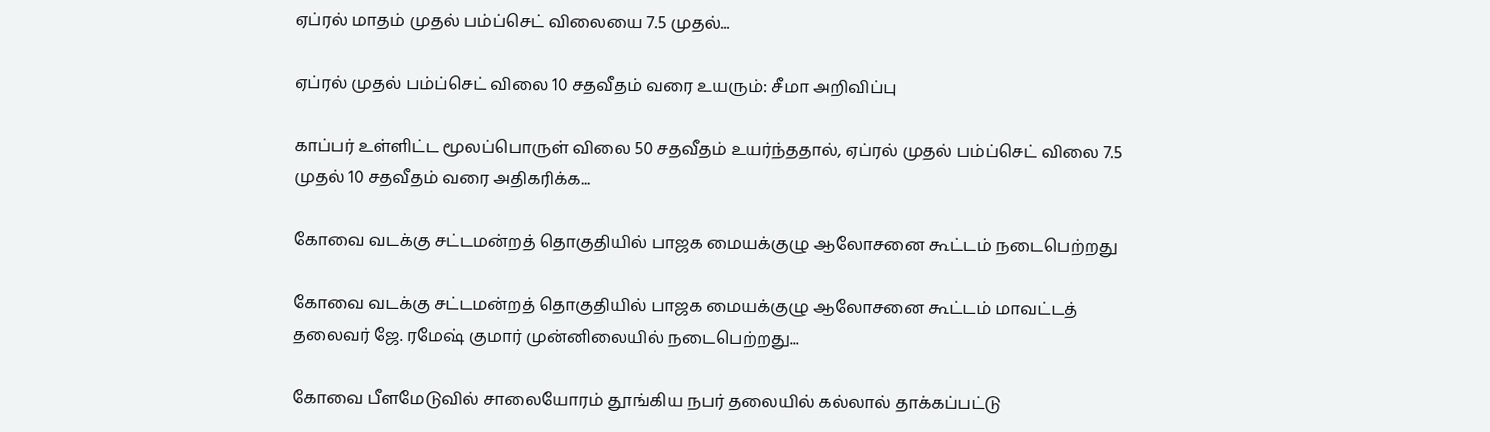ஏப்ரல் மாதம் முதல் பம்ப்செட் விலையை 7.5 முதல்...

ஏப்ரல் முதல் பம்ப்செட் விலை 10 சதவீதம் வரை உயரும்: சீமா அறிவிப்பு

காப்பர் உள்ளிட்ட மூலப்பொருள் விலை 50 சதவீதம் உயர்ந்ததால், ஏப்ரல் முதல் பம்ப்செட் விலை 7.5 முதல் 10 சதவீதம் வரை அதிகரிக்க...

கோவை வடக்கு சட்டமன்றத் தொகுதியில் பாஜக மையக்குழு ஆலோசனை கூட்டம் நடைபெற்றது

கோவை வடக்கு சட்டமன்றத் தொகுதியில் பாஜக மையக்குழு ஆலோசனை கூட்டம் மாவட்டத் தலைவர் ஜே. ரமேஷ் குமார் முன்னிலையில் நடைபெற்றது...

கோவை பீளமேடுவில் சாலையோரம் தூங்கிய நபர் தலையில் கல்லால் தாக்கப்பட்டு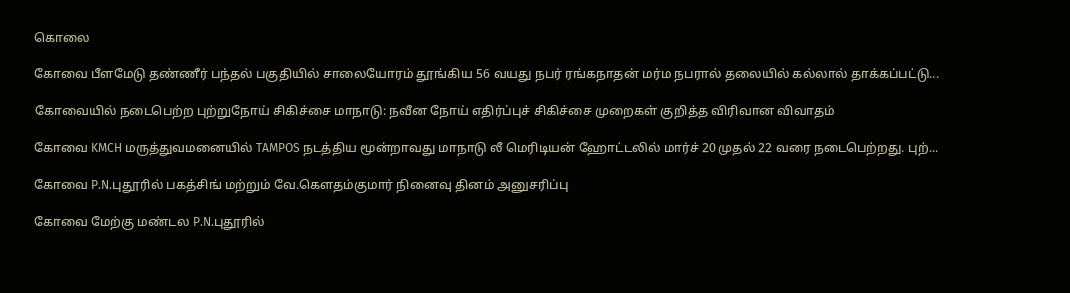கொலை

கோவை பீளமேடு தண்ணீர் பந்தல் பகுதியில் சாலையோரம் தூங்கிய 56 வயது நபர் ரங்கநாதன் மர்ம நபரால் தலையில் கல்லால் தாக்கப்பட்டு...

கோவையில் நடைபெற்ற புற்றுநோய் சிகிச்சை மாநாடு: நவீன நோய் எதிர்ப்புச் சிகிச்சை முறைகள் குறித்த விரிவான விவாதம்

கோவை KMCH மருத்துவமனையில் TAMPOS நடத்திய மூன்றாவது மாநாடு லீ மெரிடியன் ஹோட்டலில் மார்ச் 20 முதல் 22 வரை நடைபெற்றது. புற்...

கோவை P.N.புதூரில் பகத்சிங் மற்றும் வே.கௌதம்குமார் நினைவு தினம் அனுசரிப்பு

கோவை மேற்கு மண்டல P.N.புதூரில்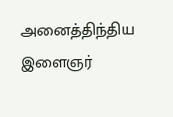அனைத்திந்திய இளைஞர்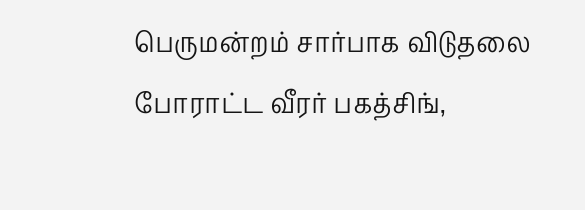பெருமன்றம் சார்பாக விடுதலை போராட்ட வீரர் பகத்சிங்,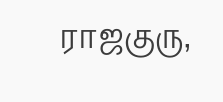ராஜகுரு,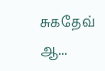சுகதேவ் ஆ...